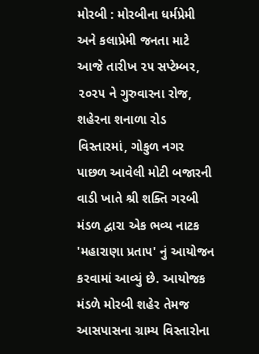મોરબી : મોરબીના ધર્મપ્રેમી અને કલાપ્રેમી જનતા માટે આજે તારીખ ૨૫ સપ્ટેમ્બર, ૨૦૨૫ ને ગુરુવારના રોજ, શહેરના શનાળા રોડ વિસ્તારમાં, ગોકુળ નગર પાછળ આવેલી મોટી બજારની વાડી ખાતે શ્રી શક્તિ ગરબી મંડળ દ્વારા એક ભવ્ય નાટક 'મહારાણા પ્રતાપ' નું આયોજન કરવામાં આવ્યું છે. આયોજક મંડળે મોરબી શહેર તેમજ આસપાસના ગ્રામ્ય વિસ્તારોના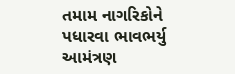તમામ નાગરિકોને પધારવા ભાવભર્યુ આમંત્રણ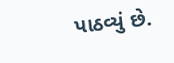પાઠવ્યું છે.